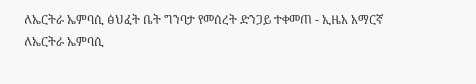ለኤርትራ ኤምባሲ ፅህፈት ቤት ግንባታ የመሰረት ድንጋይ ተቀመጠ - ኢዜአ አማርኛ
ለኤርትራ ኤምባሲ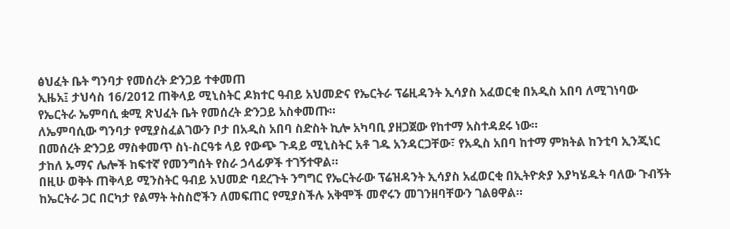ፅህፈት ቤት ግንባታ የመሰረት ድንጋይ ተቀመጠ
ኢዜአ፤ ታህሳስ 16/2012 ጠቅላይ ሚኒስትር ዶክተር ዓብይ አህመድና የኤርትራ ፕሬዚዳንት ኢሳያስ አፈወርቂ በአዲስ አበባ ለሚገነባው የኤርትራ ኤምባሲ ቋሚ ጽህፈት ቤት የመሰረት ድንጋይ አስቀመጡ።
ለኤምባሲው ግንባታ የሚያስፈልገውን ቦታ በአዲስ አበባ ስድስት ኪሎ አካባቢ ያዘጋጀው የከተማ አስተዳደሩ ነው።
በመሰረት ድንጋይ ማስቀመጥ ስነ-ስርዓቱ ላይ የውጭ ጉዳይ ሚኒስትር አቶ ገዱ አንዳርጋቸው፣ የአዲስ አበባ ከተማ ምክትል ከንቲባ ኢንጂነር ታከለ ኡማና ሌሎች ከፍተኛ የመንግሰት የስራ ኃላፊዎች ተገኝተዋል።
በዚሁ ወቅት ጠቅላይ ሚንስትር ዓብይ አህመድ ባደረጉት ንግግር የኤርትራው ፕሬዝዳንት ኢሳያስ አፈወርቂ በኢትዮጵያ እያካሄዱት ባለው ጉብኝት ከኤርትራ ጋር በርካታ የልማት ትስስሮችን ለመፍጠር የሚያስችሉ አቅሞች መኖሩን መገንዘባቸውን ገልፀዋል።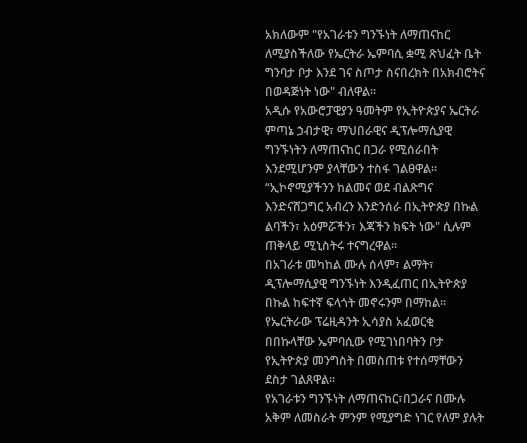አክለውም "የአገራቱን ግንኙነት ለማጠናከር ለሚያስችለው የኤርትራ ኤምባሲ ቋሚ ጽህፈት ቤት ግንባታ ቦታ እንደ ገና ስጦታ ስናበረክት በአክብሮትና በወዳጅነት ነው" ብለዋል።
አዲሱ የአውሮፓዊያን ዓመትም የኢትዮጵያና ኤርትራ ምጣኔ ኃብታዊ፣ ማህበራዊና ዲፕሎማሲያዊ ግንኙነትን ለማጠናከር በጋራ የሚሰራበት እንደሚሆንም ያላቸውን ተስፋ ገልፀዋል።
“ኢኮኖሚያችንን ከልመና ወደ ብልጽግና እንድናሸጋግር አብረን እንድንሰራ በኢትዮጵያ በኩል ልባችን፣ አዕምሯችን፣ እጃችን ክፍት ነው" ሲሉም ጠቅላይ ሚኒስትሩ ተናግረዋል።
በአገራቱ መካከል ሙሉ ሰላም፣ ልማት፣ ዲፕሎማሲያዊ ግንኙነት እንዲፈጠር በኢትዮጵያ በኩል ከፍተኛ ፍላጎት መኖሩንም በማከል።
የኤርትራው ፕሬዚዳንት ኢሳያስ አፈወርቂ በበኩላቸው ኤምባሲው የሚገነበባትን ቦታ የኢትዮጵያ መንግስት በመስጠቱ የተሰማቸውን ደስታ ገልጸዋል።
የአገራቱን ግንኙነት ለማጠናከር፣በጋራና በሙሉ አቅም ለመስራት ምንም የሚያግድ ነገር የለም ያሉት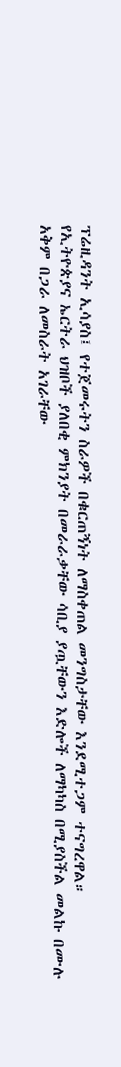ፕሬዚዳንት ኢሳያስ፤ የተጀመሩትን ስራዎች በቁርጠኝነት ለማስቀጠል መንግስታቸው እንደሚተጋም ተናግረዋል።
የኢትዮጵያና ኤርትራ ህዝቦች ያለበቂ ምክንያት በመራራቃቸው ሳቢያ ያጧቸውን እድሎች ለማካካስ በሚያስችል መልኩ በሙሉ አቅም በጋራ ለመስራት አገራቸው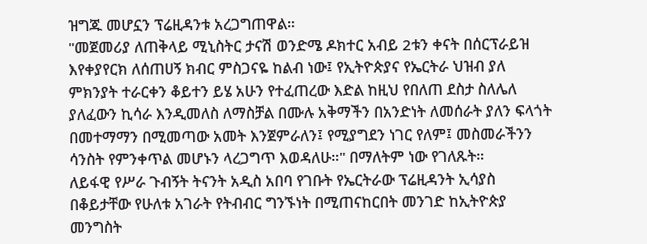ዝግጁ መሆኗን ፕሬዚዳንቱ አረጋግጠዋል።
"መጀመሪያ ለጠቅላይ ሚኒስትር ታናሽ ወንድሜ ዶክተር አብይ 2ቱን ቀናት በሰርፕራይዝ እየቀያየርክ ለሰጠሀኝ ክብር ምስጋናዬ ከልብ ነው፤ የኢትዮጵያና የኤርትራ ህዝብ ያለ ምክንያት ተራርቀን ቆይተን ይሄ አሁን የተፈጠረው እድል ከዚህ የበለጠ ደስታ ስለሌለ ያለፈውን ኪሳራ እንዲመለስ ለማስቻል በሙሉ አቅማችን በአንድነት ለመሰራት ያለን ፍላጎት በመተማማን በሚመጣው አመት እንጀምራለን፤ የሚያግደን ነገር የለም፤ መስመራችንን ሳንስት የምንቀጥል መሆኑን ላረጋግጥ እወዳለሁ።" በማለትም ነው የገለጹት።
ለይፋዊ የሥራ ጉብኝት ትናንት አዲስ አበባ የገቡት የኤርትራው ፕሬዚዳንት ኢሳያስ በቆይታቸው የሁለቱ አገራት የትብብር ግንኙነት በሚጠናከርበት መንገድ ከኢትዮጵያ መንግስት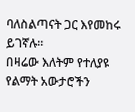ባለስልጣናት ጋር እየመከሩ ይገኛሉ።
በዛሬው እለትም የተለያዩ የልማት አውታሮችን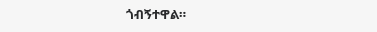ጎብኝተዋል።